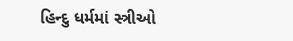હિન્દુ ધર્મમાં સ્ત્રીઓ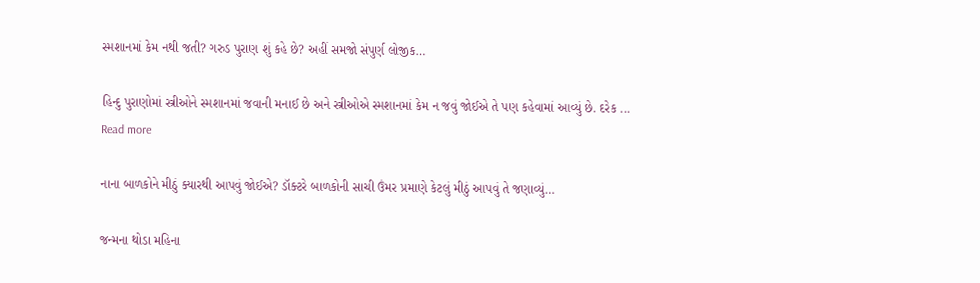સ્મશાનમાં કેમ નથી જતી? ગરુડ પુરાણ શું કહે છે? અહીં સમજો સંપુર્ણ લોજીક…

હિન્દુ પુરાણોમાં સ્ત્રીઓને સ્મશાનમાં જવાની મનાઈ છે અને સ્ત્રીઓએ સ્મશાનમાં કેમ ન જવું જોઈએ તે પણ કહેવામાં આવ્યું છે. દરેક ...
Read more

નાના બાળકોને મીઠું ક્યારથી આપવું જોઈએ? ડૉક્ટરે બાળકોની સાચી ઉંમર પ્રમાણે કેટલું મીઠું આપવું તે જણાવ્યું…

જન્મના થોડા મહિના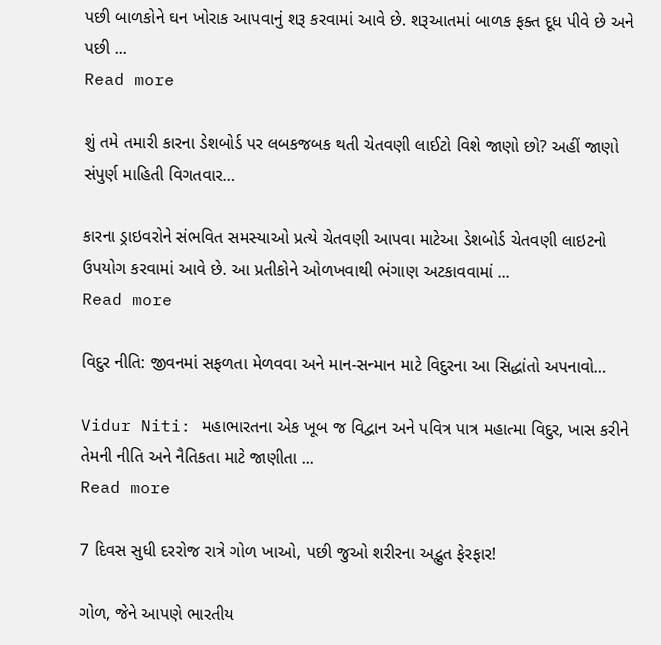પછી બાળકોને ઘન ખોરાક આપવાનું શરૂ કરવામાં આવે છે. શરૂઆતમાં બાળક ફક્ત દૂધ પીવે છે અને પછી ...
Read more

શું તમે તમારી કારના ડેશબોર્ડ પર લબકજબક થતી ચેતવણી લાઈટો વિશે જાણો છો? અહીં જાણો સંપુર્ણ માહિતી વિગતવાર…

કારના ડ્રાઇવરોને સંભવિત સમસ્યાઓ પ્રત્યે ચેતવણી આપવા માટેઆ ડેશબોર્ડ ચેતવણી લાઇટનો ઉપયોગ કરવામાં આવે છે. આ પ્રતીકોને ઓળખવાથી ભંગાણ અટકાવવામાં ...
Read more

વિદુર નીતિ: જીવનમાં સફળતા મેળવવા અને માન-સન્માન માટે વિદુરના આ સિદ્ધાંતો અપનાવો…

Vidur Niti: મહાભારતના એક ખૂબ જ વિદ્વાન અને પવિત્ર પાત્ર મહાત્મા વિદુર, ખાસ કરીને તેમની નીતિ અને નૈતિકતા માટે જાણીતા ...
Read more

7 દિવસ સુધી દરરોજ રાત્રે ગોળ ખાઓ, પછી જુઓ શરીરના અદ્ભુત ફેરફાર!

ગોળ, જેને આપણે ભારતીય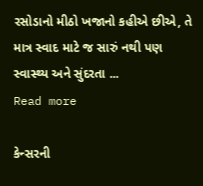રસોડાનો મીઠો ખજાનો કહીએ છીએ, તે માત્ર સ્વાદ માટે જ સારું નથી પણ સ્વાસ્થ્ય અને સુંદરતા ...
Read more

કેન્સરની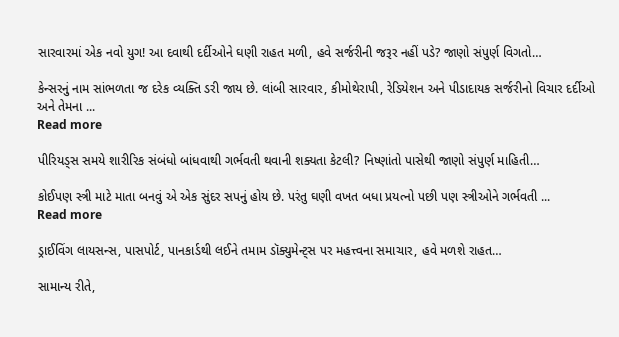સારવારમાં એક નવો યુગ! આ દવાથી દર્દીઓને ઘણી રાહત મળી, હવે સર્જરીની જરૂર નહીં પડે? જાણો સંપુર્ણ વિગતો…

કેન્સરનું નામ સાંભળતા જ દરેક વ્યક્તિ ડરી જાય છે. લાંબી સારવાર, કીમોથેરાપી, રેડિયેશન અને પીડાદાયક સર્જરીનો વિચાર દર્દીઓ અને તેમના ...
Read more

પીરિયડ્સ સમયે શારીરિક સંબંધો બાંધવાથી ગર્ભવતી થવાની શક્યતા કેટલી? નિષ્ણાંતો પાસેથી જાણો સંપુર્ણ માહિતી…

કોઈપણ સ્ત્રી માટે માતા બનવું એ એક સુંદર સપનું હોય છે. પરંતુ ઘણી વખત બધા પ્રયત્નો પછી પણ સ્ત્રીઓને ગર્ભવતી ...
Read more

ડ્રાઈવિંગ લાયસન્સ, પાસપોર્ટ, પાનકાર્ડથી લઈને તમામ ડૉક્યુમેન્ટ્સ પર મહત્ત્વના સમાચાર, હવે મળશે રાહત…

સામાન્ય રીતે,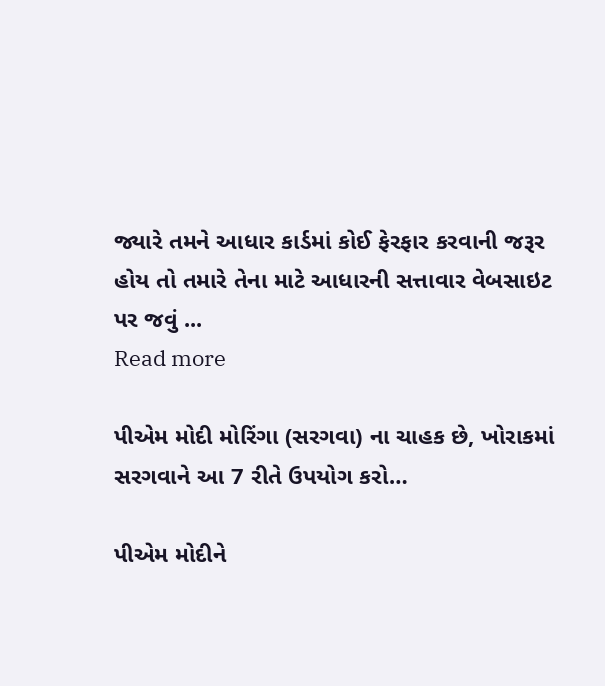જ્યારે તમને આધાર કાર્ડમાં કોઈ ફેરફાર કરવાની જરૂર હોય તો તમારે તેના માટે આધારની સત્તાવાર વેબસાઇટ પર જવું ...
Read more

પીએમ મોદી મોરિંગા (સરગવા) ના ચાહક છે, ખોરાકમાં સરગવાને આ 7 રીતે ઉપયોગ કરો…

પીએમ મોદીને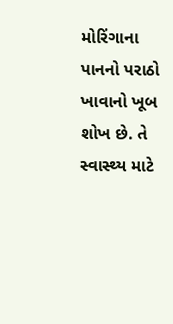મોરિંગાના પાનનો પરાઠો ખાવાનો ખૂબ શોખ છે. તે સ્વાસ્થ્ય માટે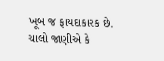ખૂબ જ ફાયદાકારક છે. ચાલો જાણીએ કે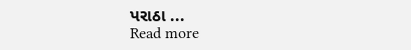પરાઠા ...
Read more